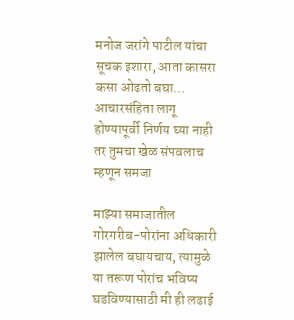मनोज जरांगे पाटील यांचा सूचक इशारा, आता कासरा कसा ओढतो बघा… आचारसंहिता लागू होण्यापूर्वी निर्णय घ्या नाही तर तुमचा खेळ संपवलाच म्हणून समजा

माझ्या समाजातील गोरगरीब-पोरांना अधिकारी झालेल बघायचाय, त्यामुळे या तरूण पोरांच भविष्य घडविण्यासाठी मी ही लढाई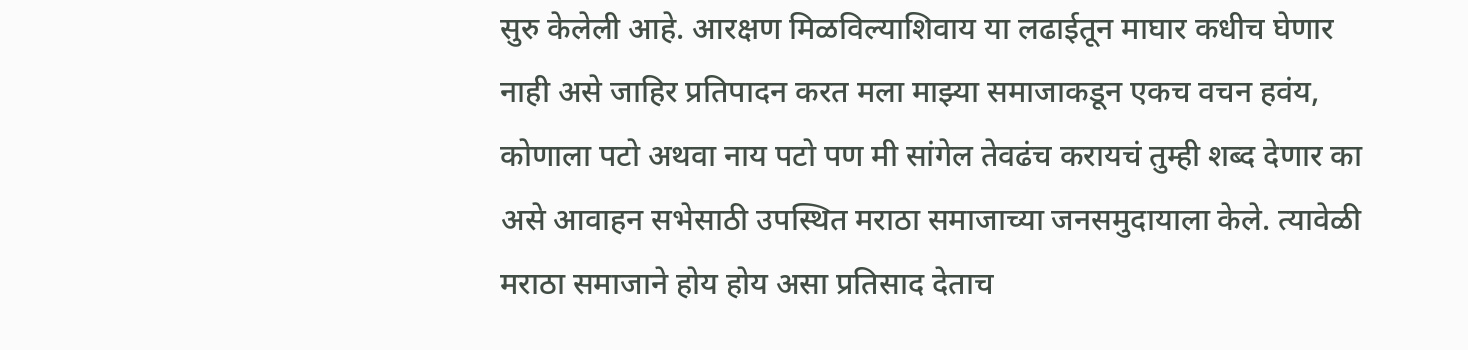सुरु केलेली आहे. आरक्षण मिळविल्याशिवाय या लढाईतून माघार कधीच घेणार नाही असे जाहिर प्रतिपादन करत मला माझ्या समाजाकडून एकच वचन हवंय, कोणाला पटो अथवा नाय पटो पण मी सांगेल तेवढंच करायचं तुम्ही शब्द देणार का असे आवाहन सभेसाठी उपस्थित मराठा समाजाच्या जनसमुदायाला केले. त्यावेळी मराठा समाजाने होय होय असा प्रतिसाद देताच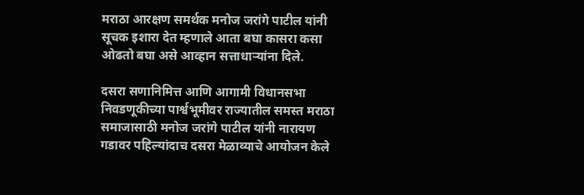मराठा आरक्षण समर्थक मनोज जरांगे पाटील यांनी सूचक इशारा देत म्हणाले आता बघा कासरा कसा ओढतो बघा असे आव्हान सत्ताधाऱ्यांना दिले.

दसरा सणानिमित्त आणि आगामी विधानसभा निवडणूकीच्या पार्श्वभूमीवर राज्यातील समस्त मराठा समाजासाठी मनोज जरांगे पाटील यांनी नारायण गडावर पहिल्यांदाच दसरा मेळाव्याचे आयोजन केले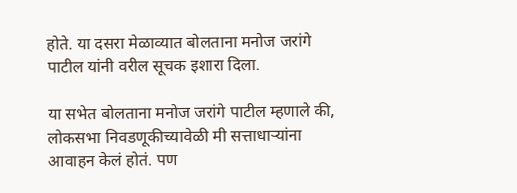होते. या दसरा मेळाव्यात बोलताना मनोज जरांगे पाटील यांनी वरील सूचक इशारा दिला.

या सभेत बोलताना मनोज जरांगे पाटील म्हणाले की, लोकसभा निवडणूकीच्यावेळी मी सत्ताधाऱ्यांना आवाहन केलं होतं. पण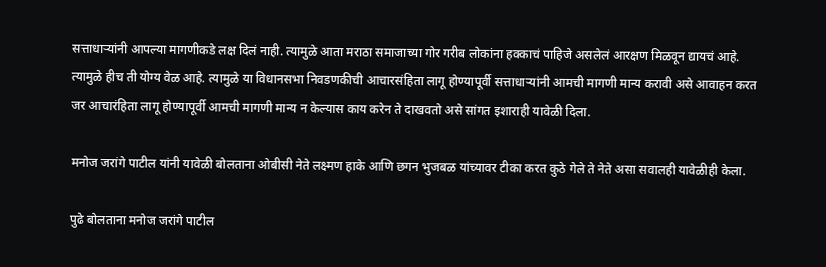सत्ताधाऱ्यांनी आपल्या मागणीकडे लक्ष दिलं नाही. त्यामुळे आता मराठा समाजाच्या गोर गरीब लोकांना हक्काचं पाहिजे असलेलं आरक्षण मिळवून द्यायचं आहे. त्यामुळे हीच ती योग्य वेळ आहे. त्यामुळे या विधानसभा निवडणकीची आचारसंहिता लागू होण्यापूर्वी सत्ताधाऱ्यांनी आमची मागणी मान्य करावी असे आवाहन करत जर आचारंहिता लागू होण्यापूर्वी आमची मागणी मान्य न केल्यास काय करेन ते दाखवतो असे सांगत इशाराही यावेळी दिला.

मनोज जरांगे पाटील यांनी यावेळी बोलताना ओबीसी नेते लक्ष्मण हाके आणि छगन भुजबळ यांच्यावर टीका करत कुठे गेले ते नेते असा सवालही यावेळीही केला.

पुढे बोलताना मनोज जरांगे पाटील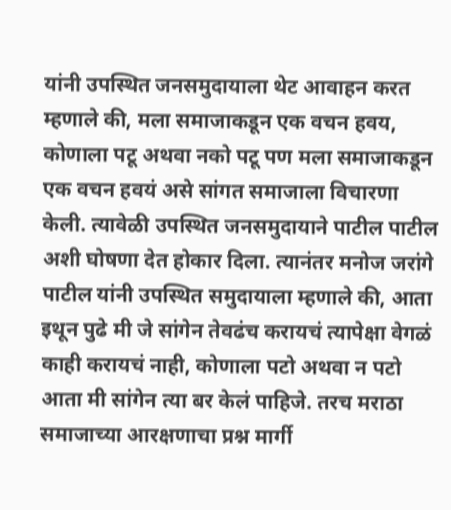यांनी उपस्थित जनसमुदायाला थेट आवाहन करत म्हणाले की, मला समाजाकडून एक वचन हवय, कोणाला पटू अथवा नको पटू पण मला समाजाकडून एक वचन हवयं असे सांगत समाजाला विचारणा केली. त्यावेळी उपस्थित जनसमुदायाने पाटील पाटील अशी घोषणा देत होकार दिला. त्यानंतर मनोज जरांगे पाटील यांनी उपस्थित समुदायाला म्हणाले की, आता इथून पुढे मी जे सांगेन तेवढंच करायचं त्यापेक्षा वेगळं काही करायचं नाही, कोणाला पटो अथवा न पटो आता मी सांगेन त्या बर केलं पाहिजे. तरच मराठा समाजाच्या आरक्षणाचा प्रश्न मार्गी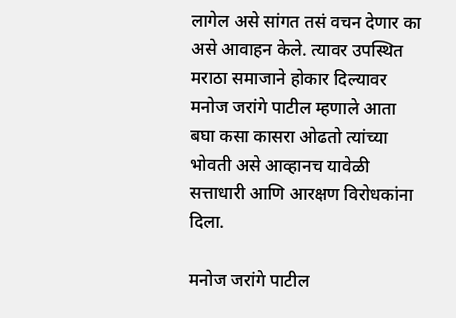लागेल असे सांगत तसं वचन देणार का असे आवाहन केले. त्यावर उपस्थित मराठा समाजाने होकार दिल्यावर मनोज जरांगे पाटील म्हणाले आता बघा कसा कासरा ओढतो त्यांच्या भोवती असे आव्हानच यावेळी सत्ताधारी आणि आरक्षण विरोधकांना दिला.

मनोज जरांगे पाटील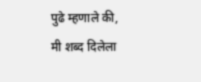पुढे म्हणाले की, मी शब्द दिलेला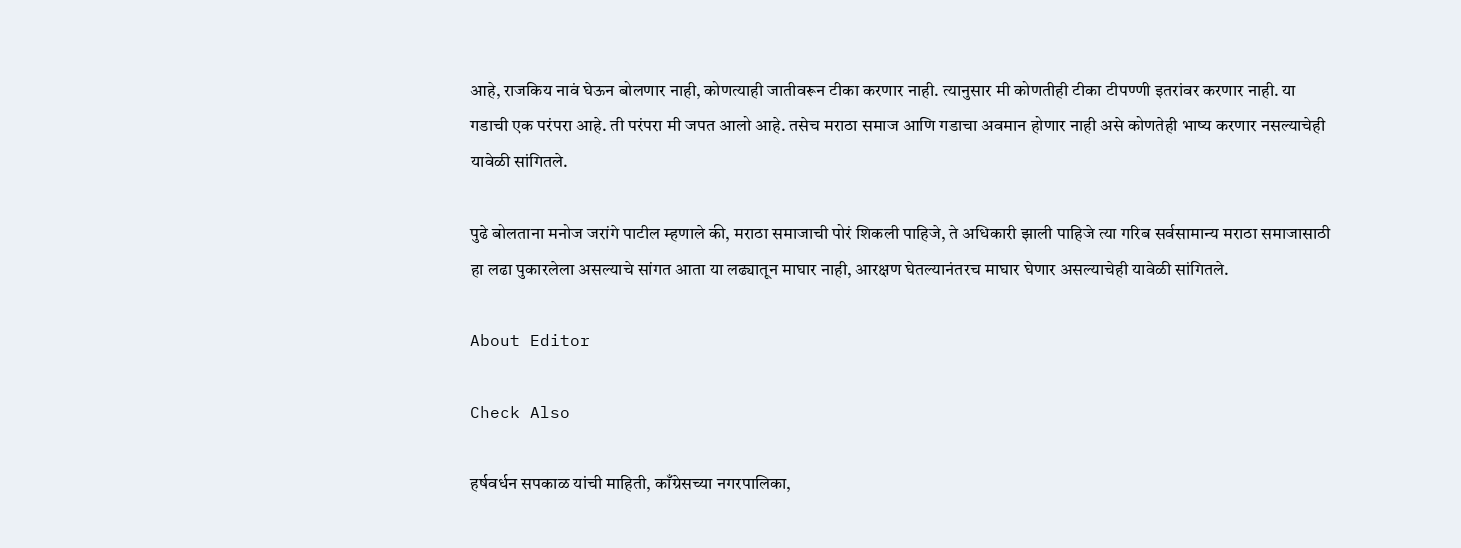आहे, राजकिय नावं घेऊन बोलणार नाही, कोणत्याही जातीवरून टीका करणार नाही. त्यानुसार मी कोणतीही टीका टीपण्णी इतरांवर करणार नाही. या गडाची एक परंपरा आहे. ती परंपरा मी जपत आलो आहे. तसेच मराठा समाज आणि गडाचा अवमान होणार नाही असे कोणतेही भाष्य करणार नसल्याचेही यावेळी सांगितले.

पुढे बोलताना मनोज जरांगे पाटील म्हणाले की, मराठा समाजाची पोरं शिकली पाहिजे, ते अधिकारी झाली पाहिजे त्या गरिब सर्वसामान्य मराठा समाजासाठी हा लढा पुकारलेला असल्याचे सांगत आता या लढ्यातून माघार नाही, आरक्षण घेतल्यानंतरच माघार घेणार असल्याचेही यावेळी सांगितले.

About Editor

Check Also

हर्षवर्धन सपकाळ यांची माहिती, काँग्रेसच्या नगरपालिका,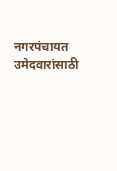नगरपंचायत उमेदवारांसाठी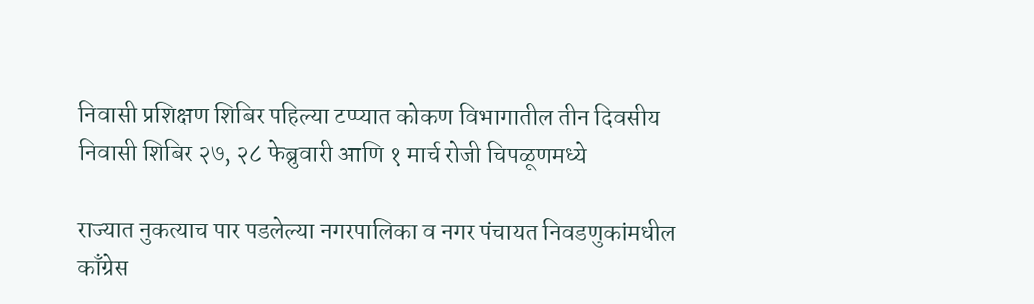निवासी प्रशिक्षण शिबिर पहिल्या टप्प्यात कोकण विभागातील तीन दिवसीय निवासी शिबिर २७, २८ फेब्रुवारी आणि १ मार्च रोजी चिपळूणमध्ये

राज्यात नुकत्याच पार पडलेल्या नगरपालिका व नगर पंचायत निवडणुकांमधील काँग्रेस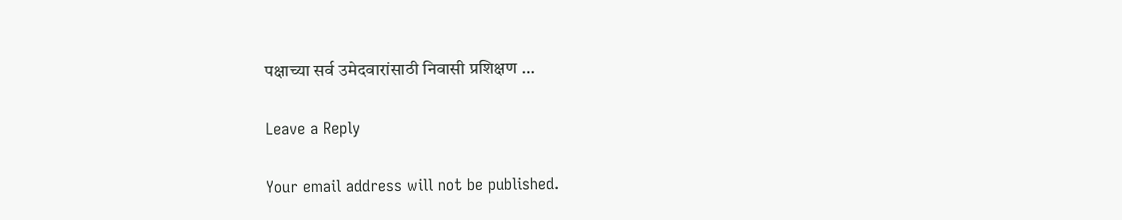पक्षाच्या सर्व उमेदवारांसाठी निवासी प्रशिक्षण …

Leave a Reply

Your email address will not be published.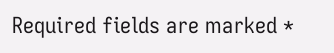Required fields are marked *